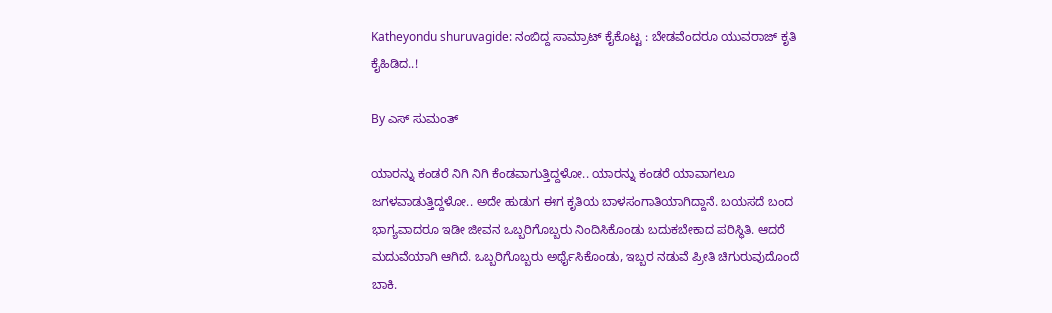Katheyondu shuruvagide: ನಂಬಿದ್ದ ಸಾಮ್ರಾಟ್ ಕೈಕೊಟ್ಟ : ಬೇಡವೆಂದರೂ ಯುವರಾಜ್ ಕೃತಿ ಕೈಹಿಡಿದ..!

By ಎಸ್ ಸುಮಂತ್

ಯಾರನ್ನು ಕಂಡರೆ ನಿಗಿ ನಿಗಿ ಕೆಂಡವಾಗುತ್ತಿದ್ದಳೋ.. ಯಾರನ್ನು ಕಂಡರೆ ಯಾವಾಗಲೂ ಜಗಳವಾಡುತ್ತಿದ್ದಳೋ.. ಅದೇ ಹುಡುಗ ಈಗ ಕೃತಿಯ ಬಾಳಸಂಗಾತಿಯಾಗಿದ್ದಾನೆ. ಬಯಸದೆ ಬಂದ ಭಾಗ್ಯವಾದರೂ ಇಡೀ ಜೀವನ ಒಬ್ಬರಿಗೊಬ್ಬರು ನಿಂದಿಸಿಕೊಂಡು ಬದುಕಬೇಕಾದ ಪರಿಸ್ಥಿತಿ. ಆದರೆ ಮದುವೆಯಾಗಿ ಆಗಿದೆ. ಒಬ್ಬರಿಗೊಬ್ಬರು ಅರ್ಥೈಸಿಕೊಂಡು, ಇಬ್ಬರ ನಡುವೆ ಪ್ರೀತಿ ಚಿಗುರುವುದೊಂದೆ ಬಾಕಿ.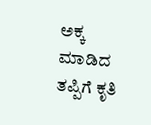ಅಕ್ಕ ಮಾಡಿದ ತಪ್ಪಿಗೆ ಕೃತಿ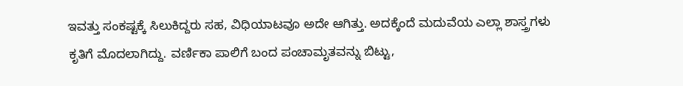ಇವತ್ತು ಸಂಕಷ್ಟಕ್ಕೆ ಸಿಲುಕಿದ್ದರು ಸಹ, ವಿಧಿಯಾಟವೂ ಅದೇ ಆಗಿತ್ತು. ಅದಕ್ಕೆಂದೆ ಮದುವೆಯ ಎಲ್ಲಾ ಶಾಸ್ತ್ರಗಳು ಕೃತಿಗೆ ಮೊದಲಾಗಿದ್ದು. ವರ್ಣಿಕಾ ಪಾಲಿಗೆ ಬಂದ ಪಂಚಾಮೃತವನ್ನು ಬಿಟ್ಟು,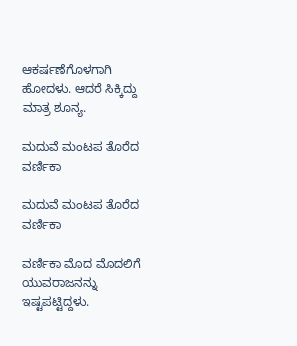ಆಕರ್ಷಣೆಗೊಳಗಾಗಿ ಹೋದಳು. ಆದರೆ ಸಿಕ್ಕಿದ್ದು ಮಾತ್ರ ಶೂನ್ಯ.

ಮದುವೆ ಮಂಟಪ ತೊರೆದ ವರ್ಣಿಕಾ

ಮದುವೆ ಮಂಟಪ ತೊರೆದ ವರ್ಣಿಕಾ

ವರ್ಣಿಕಾ ಮೊದ ಮೊದಲಿಗೆ ಯುವರಾಜನನ್ನು ಇಷ್ಟಪಟ್ಟಿದ್ದಳು.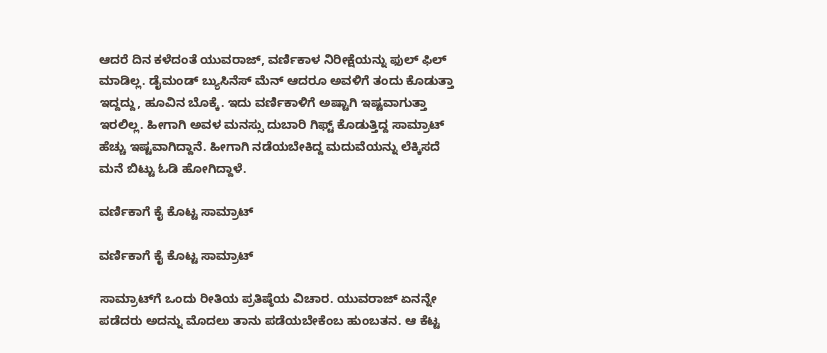ಆದರೆ ದಿನ ಕಳೆದಂತೆ ಯುವರಾಜ್, ವರ್ಣಿಕಾಳ ನಿರೀಕ್ಷೆಯನ್ನು ಫುಲ್ ಫಿಲ್ ಮಾಡಿಲ್ಲ. ಡೈಮಂಡ್ ಬ್ಯುಸಿನೆಸ್ ಮೆನ್ ಆದರೂ ಅವಳಿಗೆ ತಂದು ಕೊಡುತ್ತಾ ಇದ್ದದ್ದು, ಹೂವಿನ ಬೊಕ್ಕೆ. ಇದು ವರ್ಣಿಕಾಳಿಗೆ ಅಷ್ಟಾಗಿ ಇಷ್ಟವಾಗುತ್ತಾ ಇರಲಿಲ್ಲ. ಹೀಗಾಗಿ ಅವಳ ಮನಸ್ಸು ದುಬಾರಿ ಗಿಫ್ಟ್ ಕೊಡುತ್ತಿದ್ದ ಸಾಮ್ರಾಟ್ ಹೆಚ್ಚು ಇಷ್ಟವಾಗಿದ್ದಾನೆ. ಹೀಗಾಗಿ ನಡೆಯಬೇಕಿದ್ದ ಮದುವೆಯನ್ನು ಲೆಕ್ಕಿಸದೆ ಮನೆ ಬಿಟ್ಟು ಓಡಿ ಹೋಗಿದ್ದಾಳೆ.

ವರ್ಣಿಕಾಗೆ ಕೈ ಕೊಟ್ಟ ಸಾಮ್ರಾಟ್

ವರ್ಣಿಕಾಗೆ ಕೈ ಕೊಟ್ಟ ಸಾಮ್ರಾಟ್

ಸಾಮ್ರಾಟ್‌ಗೆ ಒಂದು ರೀತಿಯ ಪ್ರತಿಷ್ಠೆಯ ವಿಚಾರ. ಯುವರಾಜ್ ಏನನ್ನೇ ಪಡೆದರು ಅದನ್ನು ಮೊದಲು ತಾನು ಪಡೆಯಬೇಕೆಂಬ ಹುಂಬತನ. ಆ ಕೆಟ್ಟ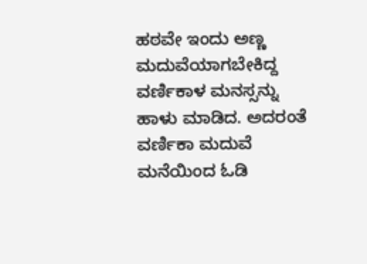ಹಠವೇ ಇಂದು ಅಣ್ಣ ಮದುವೆಯಾಗಬೇಕಿದ್ದ ವರ್ಣಿಕಾಳ ಮನಸ್ಸನ್ನು ಹಾಳು ಮಾಡಿದ. ಅದರಂತೆ ವರ್ಣಿಕಾ ಮದುವೆ ಮನೆಯಿಂದ ಓಡಿ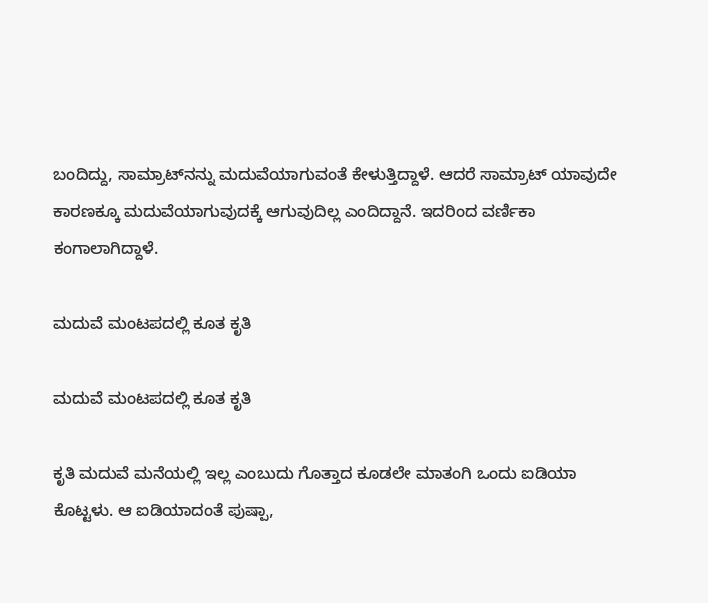ಬಂದಿದ್ದು, ಸಾಮ್ರಾಟ್‌ನನ್ನು ಮದುವೆಯಾಗುವಂತೆ ಕೇಳುತ್ತಿದ್ದಾಳೆ. ಆದರೆ ಸಾಮ್ರಾಟ್ ಯಾವುದೇ ಕಾರಣಕ್ಕೂ ಮದುವೆಯಾಗುವುದಕ್ಕೆ ಆಗುವುದಿಲ್ಲ ಎಂದಿದ್ದಾನೆ. ಇದರಿಂದ ವರ್ಣಿಕಾ ಕಂಗಾಲಾಗಿದ್ದಾಳೆ.

ಮದುವೆ ಮಂಟಪದಲ್ಲಿ ಕೂತ ಕೃತಿ

ಮದುವೆ ಮಂಟಪದಲ್ಲಿ ಕೂತ ಕೃತಿ

ಕೃತಿ ಮದುವೆ ಮನೆಯಲ್ಲಿ ಇಲ್ಲ ಎಂಬುದು ಗೊತ್ತಾದ ಕೂಡಲೇ ಮಾತಂಗಿ ಒಂದು ಐಡಿಯಾ ಕೊಟ್ಟಳು. ಆ ಐಡಿಯಾದಂತೆ ಪುಷ್ಪಾ,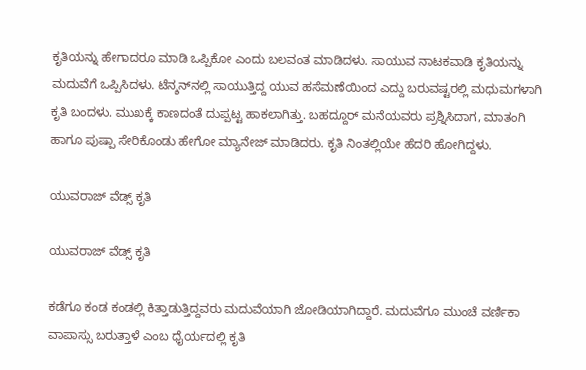ಕೃತಿಯನ್ನು ಹೇಗಾದರೂ ಮಾಡಿ ಒಪ್ಪಿಕೋ ಎಂದು ಬಲವಂತ ಮಾಡಿದಳು. ಸಾಯುವ ನಾಟಕವಾಡಿ ಕೃತಿಯನ್ನು ಮದುವೆಗೆ ಒಪ್ಪಿಸಿದಳು. ಟೆನ್ಶನ್‌ನಲ್ಲಿ ಸಾಯುತ್ತಿದ್ದ ಯುವ ಹಸೆಮಣೆಯಿಂದ ಎದ್ದು ಬರುವಷ್ಟರಲ್ಲಿ ಮಧುಮಗಳಾಗಿ ಕೃತಿ ಬಂದಳು. ಮುಖಕ್ಕೆ ಕಾಣದಂತೆ ದುಪ್ಪಟ್ಟ ಹಾಕಲಾಗಿತ್ತು. ಬಹದ್ದೂರ್ ಮನೆಯವರು ಪ್ರಶ್ನಿಸಿದಾಗ, ಮಾತಂಗಿ ಹಾಗೂ ಪುಷ್ಪಾ ಸೇರಿಕೊಂಡು ಹೇಗೋ ಮ್ಯಾನೇಜ್ ಮಾಡಿದರು. ಕೃತಿ ನಿಂತಲ್ಲಿಯೇ ಹೆದರಿ ಹೋಗಿದ್ದಳು.

ಯುವರಾಜ್ ವೆಡ್ಸ್ ಕೃತಿ

ಯುವರಾಜ್ ವೆಡ್ಸ್ ಕೃತಿ

ಕಡೆಗೂ ಕಂಡ ಕಂಡಲ್ಲಿ ಕಿತ್ತಾಡುತ್ತಿದ್ದವರು ಮದುವೆಯಾಗಿ ಜೋಡಿಯಾಗಿದ್ದಾರೆ. ಮದುವೆಗೂ ಮುಂಚೆ ವರ್ಣಿಕಾ ವಾಪಾಸ್ಸು ಬರುತ್ತಾಳೆ ಎಂಬ ಧೈರ್ಯದಲ್ಲಿ ಕೃತಿ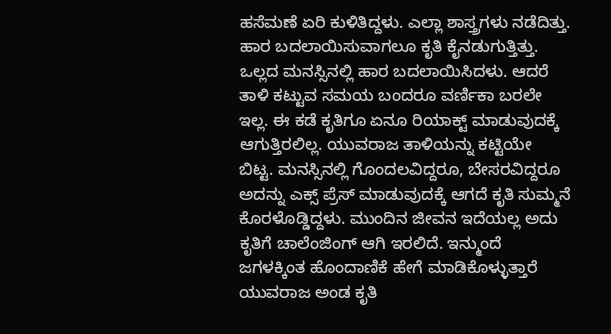ಹಸೆಮಣೆ ಏರಿ ಕುಳಿತಿದ್ದಳು. ಎಲ್ಲಾ ಶಾಸ್ತ್ರಗಳು ನಡೆದಿತ್ತು. ಹಾರ ಬದಲಾಯಿಸುವಾಗಲೂ ಕೃತಿ ಕೈನಡುಗುತ್ತಿತ್ತು. ಒಲ್ಲದ ಮನಸ್ಸಿನಲ್ಲಿ ಹಾರ ಬದಲಾಯಿಸಿದಳು. ಆದರೆ ತಾಳಿ ಕಟ್ಟುವ ಸಮಯ ಬಂದರೂ ವರ್ಣಿಕಾ ಬರಲೇ ಇಲ್ಲ. ಈ ಕಡೆ ಕೃತಿಗೂ ಏನೂ ರಿಯಾಕ್ಟ್ ಮಾಡುವುದಕ್ಕೆ ಆಗುತ್ತಿರಲಿಲ್ಲ. ಯುವರಾಜ ತಾಳಿಯನ್ನು ಕಟ್ಟಿಯೇ ಬಿಟ್ಟ. ಮನಸ್ಸಿನಲ್ಲಿ ಗೊಂದಲವಿದ್ದರೂ, ಬೇಸರವಿದ್ದರೂ ಅದನ್ನು ಎಕ್ಸ್ ಪ್ರೆಸ್ ಮಾಡುವುದಕ್ಕೆ ಆಗದೆ ಕೃತಿ ಸುಮ್ಮನೆ ಕೊರಳೊಡ್ಡಿದ್ದಳು. ಮುಂದಿನ ಜೀವನ ಇದೆಯಲ್ಲ ಅದು ಕೃತಿಗೆ ಚಾಲೆಂಜಿಂಗ್ ಆಗಿ ಇರಲಿದೆ. ಇನ್ಮುಂದೆ ಜಗಳಕ್ಕಿಂತ ಹೊಂದಾಣಿಕೆ ಹೇಗೆ ಮಾಡಿಕೊಳ್ಳುತ್ತಾರೆ ಯುವರಾಜ ಅಂಡ ಕೃತಿ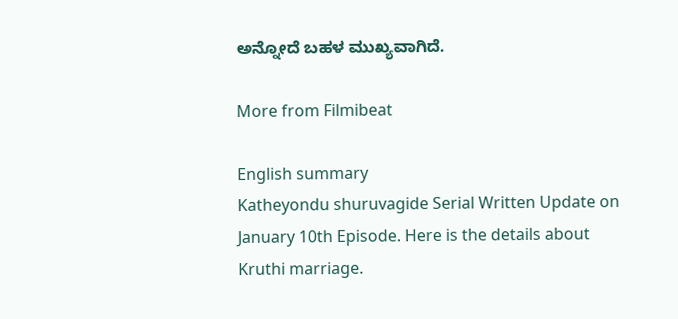ಅನ್ನೋದೆ ಬಹಳ ಮುಖ್ಯವಾಗಿದೆ.

More from Filmibeat

English summary
Katheyondu shuruvagide Serial Written Update on January 10th Episode. Here is the details about Kruthi marriage.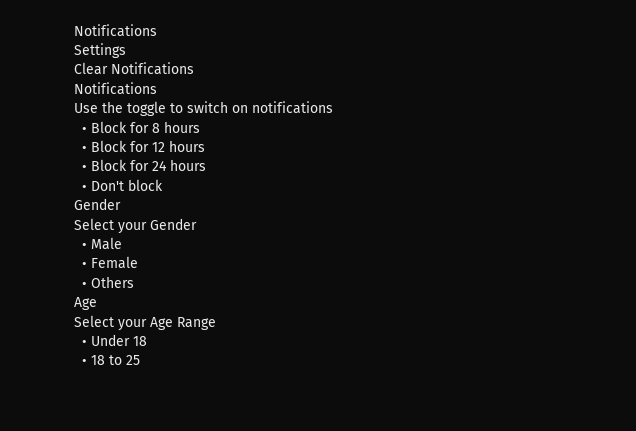Notifications
Settings
Clear Notifications
Notifications
Use the toggle to switch on notifications
  • Block for 8 hours
  • Block for 12 hours
  • Block for 24 hours
  • Don't block
Gender
Select your Gender
  • Male
  • Female
  • Others
Age
Select your Age Range
  • Under 18
  • 18 to 25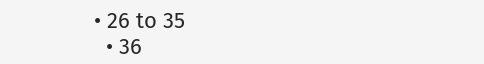• 26 to 35
  • 36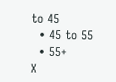to 45
  • 45 to 55
  • 55+
X